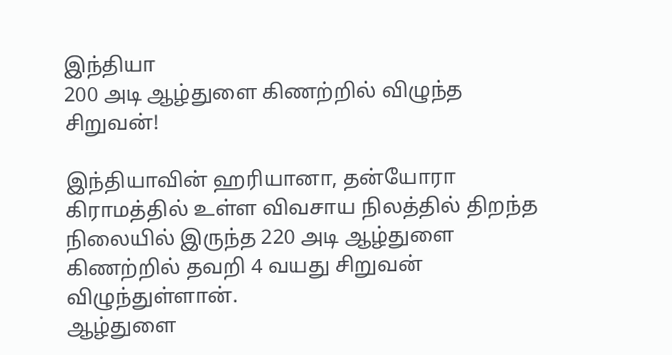இந்தியா
200 அடி ஆழ்துளை கிணற்றில் விழுந்த சிறுவன்!

இந்தியாவின் ஹரியானா, தன்யோரா கிராமத்தில் உள்ள விவசாய நிலத்தில் திறந்த நிலையில் இருந்த 220 அடி ஆழ்துளை கிணற்றில் தவறி 4 வயது சிறுவன் விழுந்துள்ளான்.
ஆழ்துளை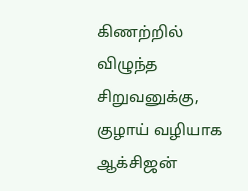கிணற்றில் விழுந்த சிறுவனுக்கு, குழாய் வழியாக ஆக்சிஜன்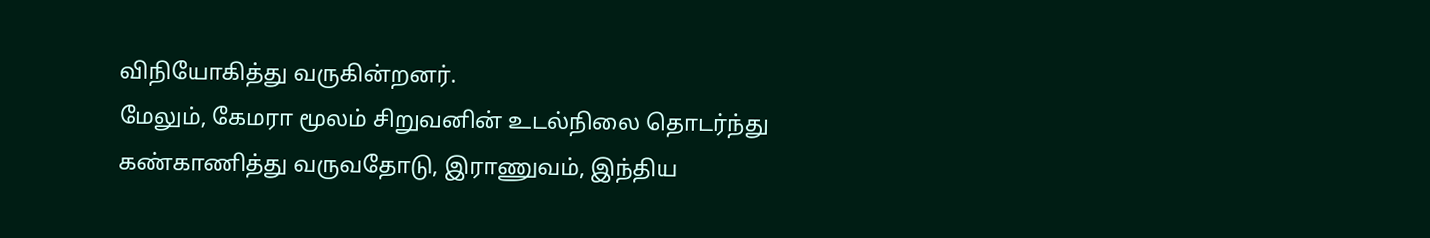விநியோகித்து வருகின்றனர்.
மேலும், கேமரா மூலம் சிறுவனின் உடல்நிலை தொடர்ந்து கண்காணித்து வருவதோடு, இராணுவம், இந்திய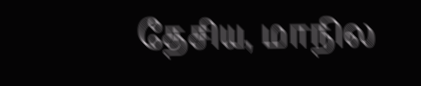தேசிய, மாநில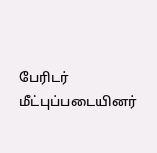பேரிடர் மீட்புப்படையினர்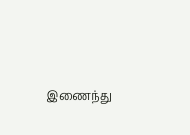இணைந்து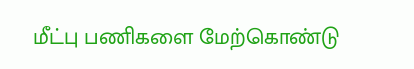மீட்பு பணிகளை மேற்கொண்டு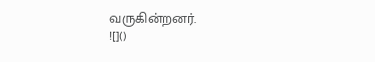வருகின்றனர்.
![]()